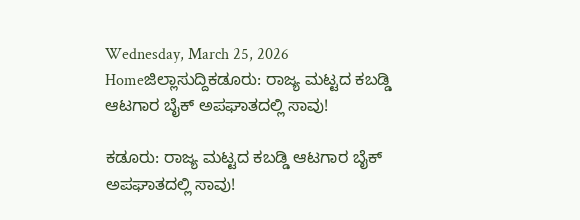Wednesday, March 25, 2026
Homeಜಿಲ್ಲಾಸುದ್ದಿಕಡೂರು: ರಾಜ್ಯ ಮಟ್ಟದ ಕಬಡ್ಡಿ ಆಟಗಾರ ಬೈಕ್ ಅಪಘಾತದಲ್ಲಿ ಸಾವು!

ಕಡೂರು: ರಾಜ್ಯ ಮಟ್ಟದ ಕಬಡ್ಡಿ ಆಟಗಾರ ಬೈಕ್ ಅಪಘಾತದಲ್ಲಿ ಸಾವು!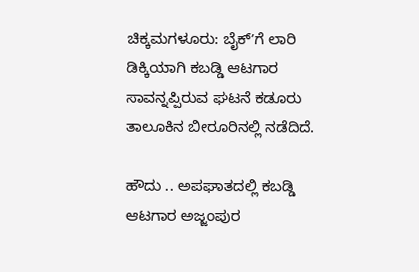ಚಿಕ್ಕಮಗಳೂರು: ಬೈಕ್‌ʼಗೆ ಲಾರಿ ಡಿಕ್ಕಿಯಾಗಿ ಕಬಡ್ಡಿ ಆಟಗಾರ ಸಾವನ್ನಪ್ಪಿರುವ ಘಟನೆ ಕಡೂರು ತಾಲೂಕಿನ ಬೀರೂರಿನಲ್ಲಿ ನಡೆದಿದೆ.

ಹೌದು .. ಅಪಘಾತದಲ್ಲಿ ಕಬಡ್ಡಿ ಆಟಗಾರ ಅಜ್ಜಂಪುರ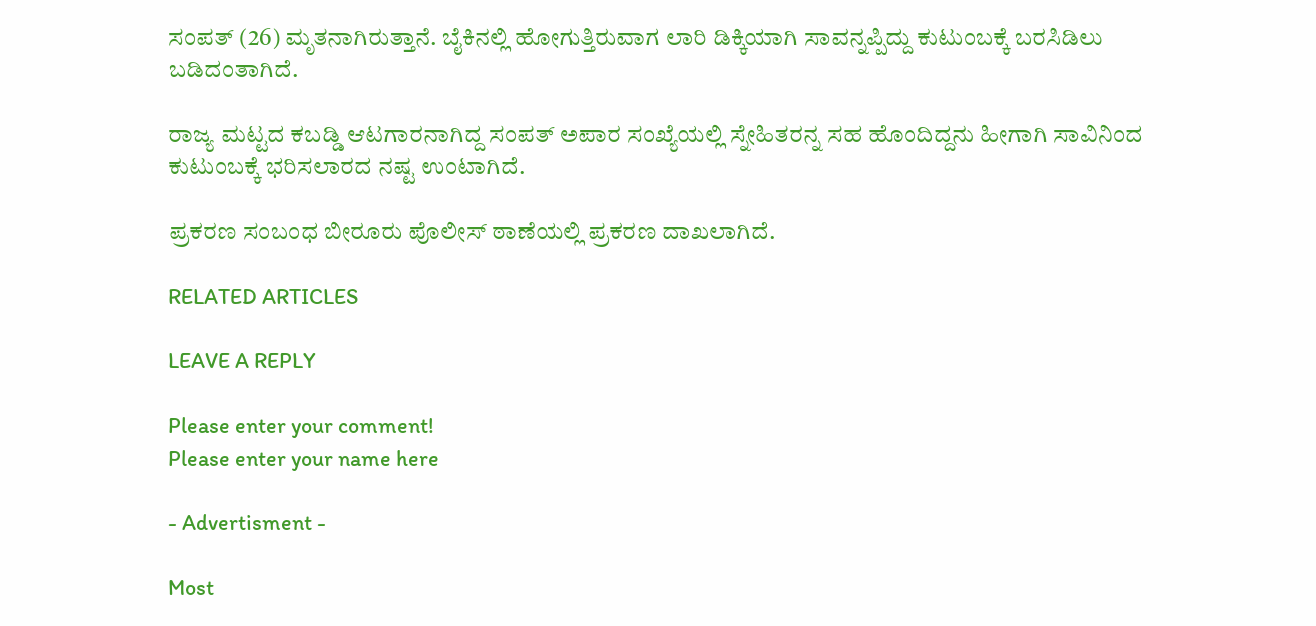ಸಂಪತ್ (26) ಮೃತನಾಗಿರುತ್ತಾನೆ. ಬೈಕಿನಲ್ಲಿ ಹೋಗುತ್ತಿರುವಾಗ ಲಾರಿ ಡಿಕ್ಕಿಯಾಗಿ ಸಾವನ್ನಪ್ಪಿದ್ದು ಕುಟುಂಬಕ್ಕೆ ಬರಸಿಡಿಲು ಬಡಿದಂತಾಗಿದೆ.

ರಾಜ್ಯ ಮಟ್ಟದ ಕಬಡ್ಡಿ ಆಟಗಾರನಾಗಿದ್ದ ಸಂಪತ್ ಅಪಾರ ಸಂಖ್ಯೆಯಲ್ಲಿ ಸ್ನೇಹಿತರನ್ನ ಸಹ ಹೊಂದಿದ್ದನು ಹೀಗಾಗಿ ಸಾವಿನಿಂದ ಕುಟುಂಬಕ್ಕೆ ಭರಿಸಲಾರದ ನಷ್ಟ ಉಂಟಾಗಿದೆ.

ಪ್ರಕರಣ ಸಂಬಂಧ ಬೀರೂರು ಪೊಲೀಸ್ ಠಾಣೆಯಲ್ಲಿ ಪ್ರಕರಣ ದಾಖಲಾಗಿದೆ.

RELATED ARTICLES

LEAVE A REPLY

Please enter your comment!
Please enter your name here

- Advertisment -

Most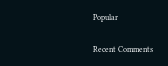Popular

Recent Comments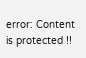error: Content is protected !!